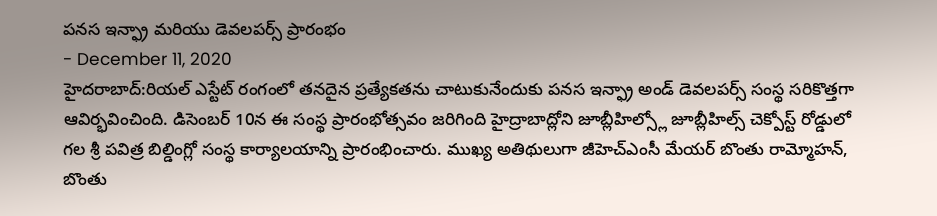పనస ఇన్ఫ్రా మరియు డెవలపర్స్ ప్రారంభం
- December 11, 2020
హైదరాబాద్:రియల్ ఎస్టేట్ రంగంలో తనదైన ప్రత్యేకతను చాటుకునేందుకు పనస ఇన్ఫ్రా అండ్ డెవలపర్స్ సంస్థ సరికొత్తగా ఆవిర్భవించింది. డిసెంబర్ 10న ఈ సంస్థ ప్రారంభోత్సవం జరిగింది హైద్రాబాద్లోని జూబ్లీహిల్స్లో జూబ్లీహిల్స్ చెక్పోస్ట్ రోడ్డులో గల శ్రీ పవిత్ర బిల్డింగ్లో సంస్థ కార్యాలయాన్ని ప్రారంభించారు. ముఖ్య అతిథులుగా జీహెచ్ఎంసీ మేయర్ బొంతు రామ్మోహన్, బొంతు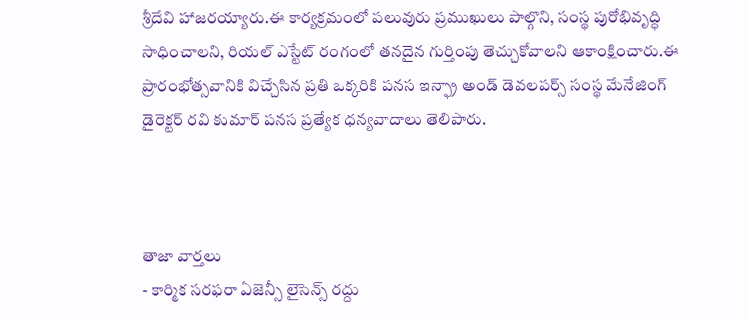శ్రీదేవి హాజరయ్యారు.ఈ కార్యక్రమంలో పలువురు ప్రముఖులు పాల్గొని, సంస్థ పురోభివృద్ధి సాధించాలని, రియల్ ఎస్టేట్ రంగంలో తనదైన గుర్తింపు తెచ్చుకోవాలని ఆకాంక్షించారు.ఈ ప్రారంభోత్సవానికి విచ్చేసిన ప్రతి ఒక్కరికి పనస ఇన్ఫ్రా అండ్ డెవలపర్స్ సంస్థ మేనేజింగ్ డైరెక్టర్ రవి కుమార్ పనస ప్రత్యేక ధన్యవాదాలు తెలిపారు.



తాజా వార్తలు
- కార్మిక సరఫరా ఏజెన్సీ లైసెన్స్ రద్దు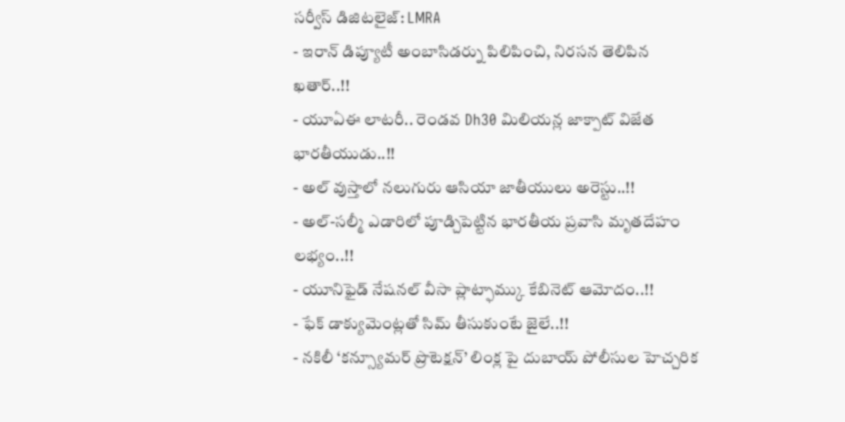సర్వీస్ డిజిటలైజ్: LMRA
- ఇరాన్ డిప్యూటీ అంబాసిడర్ను పిలిపించి, నిరసన తెలిపిన ఖతార్..!!
- యూఏఈ లాటరీ.. రెండవ Dh30 మిలియన్ల జాక్పాట్ విజేత భారతీయుడు..!!
- అల్ వుస్తాలో నలుగురు ఆసియా జాతీయులు అరెస్టు..!!
- అల్-సల్మీ ఎడారిలో పూడ్చిపెట్టిన భారతీయ ప్రవాసి మృతదేహం లభ్యం..!!
- యూనిఫైడ్ నేషనల్ వీసా ప్లాట్ఫామ్కు కేబినెట్ ఆమోదం..!!
- ఫేక్ డాక్యుమెంట్లతో సిమ్ తీసుకుంటే జైలే..!!
- నకిలీ ‘కన్స్యూమర్ ప్రొటెక్షన్’ లింక్ల పై దుబాయ్ పోలీసుల హెచ్చరిక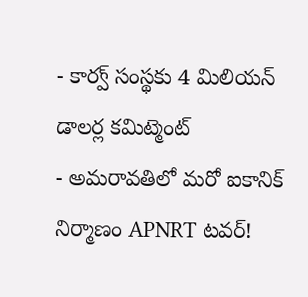- కార్వ్ సంస్థకు 4 మిలియన్ డాలర్ల కమిట్మెంట్
- అమరావతిలో మరో ఐకానిక్ నిర్మాణం APNRT టవర్!